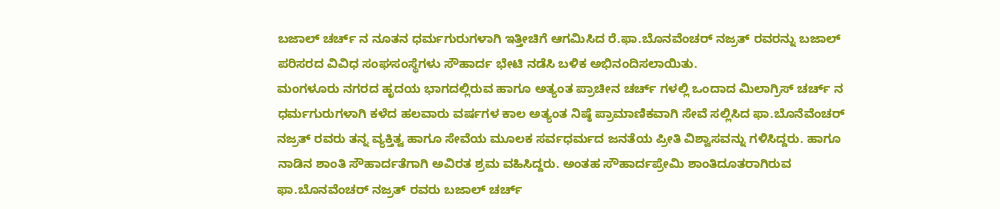ಬಜಾಲ್ ಚರ್ಚ್ ನ ನೂತನ ಧರ್ಮಗುರುಗಳಾಗಿ ಇತ್ತೀಚಿಗೆ ಆಗಮಿಸಿದ ರೆ.ಫಾ.ಬೊನವೆಂಚರ್ ನಜ್ರತ್ ರವರನ್ನು ಬಜಾಲ್ ಪರಿಸರದ ವಿವಿಧ ಸಂಘಸಂಸ್ಥೆಗಳು ಸೌಹಾರ್ದ ಭೇಟಿ ನಡೆಸಿ ಬಳಿಕ ಅಭಿನಂದಿಸಲಾಯಿತು.
ಮಂಗಳೂರು ನಗರದ ಹೃದಯ ಭಾಗದಲ್ಲಿರುವ ಹಾಗೂ ಅತ್ಯಂತ ಪ್ರಾಚೀನ ಚರ್ಚ್ ಗಳಲ್ಲಿ ಒಂದಾದ ಮಿಲಾಗ್ರಿಸ್ ಚರ್ಚ್ ನ ಧರ್ಮಗುರುಗಳಾಗಿ ಕಳೆದ ಹಲವಾರು ವರ್ಷಗಳ ಕಾಲ ಅತ್ಯಂತ ನಿಷ್ಠೆ ಪ್ರಾಮಾಣಿಕವಾಗಿ ಸೇವೆ ಸಲ್ಲಿಸಿದ ಫಾ.ಬೊನೆವೆಂಚರ್ ನಜ್ರತ್ ರವರು ತನ್ನ ವ್ಯಕ್ತಿತ್ವ ಹಾಗೂ ಸೇವೆಯ ಮೂಲಕ ಸರ್ವಧರ್ಮದ ಜನತೆಯ ಪ್ರೀತಿ ವಿಶ್ವಾಸವನ್ನು ಗಳಿಸಿದ್ದರು. ಹಾಗೂ ನಾಡಿನ ಶಾಂತಿ ಸೌಹಾರ್ದತೆಗಾಗಿ ಅವಿರತ ಶ್ರಮ ವಹಿಸಿದ್ದರು. ಅಂತಹ ಸೌಹಾರ್ದಪ್ರೇಮಿ ಶಾಂತಿದೂತರಾಗಿರುವ ಫಾ.ಬೊನವೆಂಚರ್ ನಜ್ರತ್ ರವರು ಬಜಾಲ್ ಚರ್ಚ್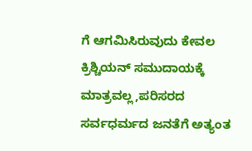ಗೆ ಆಗಮಿಸಿರುವುದು ಕೇವಲ ಕ್ರಿಶ್ಚಿಯನ್ ಸಮುದಾಯಕ್ಕೆ ಮಾತ್ರವಲ್ಲ,ಪರಿಸರದ ಸರ್ವಧರ್ಮದ ಜನತೆಗೆ ಅತ್ಯಂತ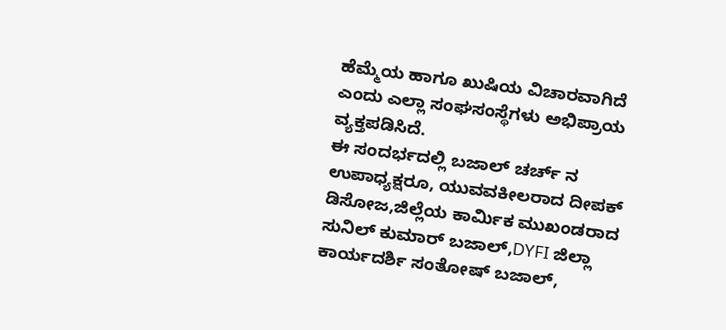ಹೆಮ್ಮೆಯ ಹಾಗೂ ಖುಷಿಯ ವಿಚಾರವಾಗಿದೆ ಎಂದು ಎಲ್ಲಾ ಸಂಘಸಂಸ್ಥೆಗಳು ಅಭಿಪ್ರಾಯ ವ್ಯಕ್ತಪಡಿಸಿದೆ.
ಈ ಸಂದರ್ಭದಲ್ಲಿ ಬಜಾಲ್ ಚರ್ಚ್ ನ ಉಪಾಧ್ಯಕ್ಷರೂ, ಯುವವಕೀಲರಾದ ದೀಪಕ್ ಡಿಸೋಜ,ಜಿಲ್ಲೆಯ ಕಾರ್ಮಿಕ ಮುಖಂಡರಾದ ಸುನಿಲ್ ಕುಮಾರ್ ಬಜಾಲ್,DYFI ಜಿಲ್ಲಾ ಕಾರ್ಯದರ್ಶಿ ಸಂತೋಷ್ ಬಜಾಲ್,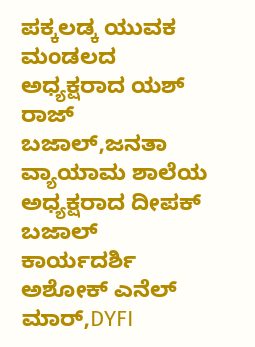ಪಕ್ಕಲಡ್ಕ ಯುವಕ ಮಂಡಲದ ಅಧ್ಯಕ್ಷರಾದ ಯಶ್ ರಾಜ್ ಬಜಾಲ್,ಜನತಾ ವ್ಯಾಯಾಮ ಶಾಲೆಯ ಅಧ್ಯಕ್ಷರಾದ ದೀಪಕ್ ಬಜಾಲ್ ಕಾರ್ಯದರ್ಶಿ ಅಶೋಕ್ ಎನೆಲ್ ಮಾರ್,DYFI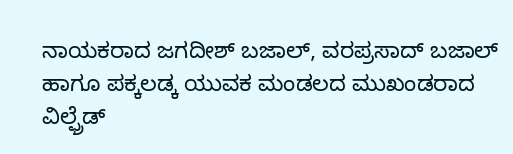ನಾಯಕರಾದ ಜಗದೀಶ್ ಬಜಾಲ್, ವರಪ್ರಸಾದ್ ಬಜಾಲ್ ಹಾಗೂ ಪಕ್ಕಲಡ್ಕ ಯುವಕ ಮಂಡಲದ ಮುಖಂಡರಾದ ವಿಲ್ಫ್ರೆಡ್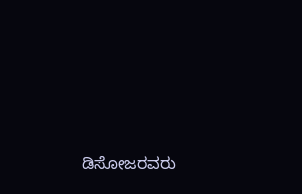ಡಿಸೋಜರವರು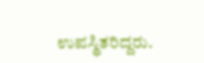ಉಪಸ್ಥಿತರಿದ್ದರು.